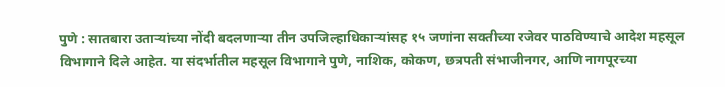पुणे : सातबारा उताऱ्यांच्या नोंदी बदलणाऱ्या तीन उपजिल्हाधिकाऱ्यांसह १५ जणांना सक्तीच्या रजेवर पाठविण्याचे आदेश महसूल विभागाने दिले आहेत. या संदर्भातील महसूल विभागाने पुणे, नाशिक, कोकण, छत्रपती संभाजीनगर, आणि नागपूरच्या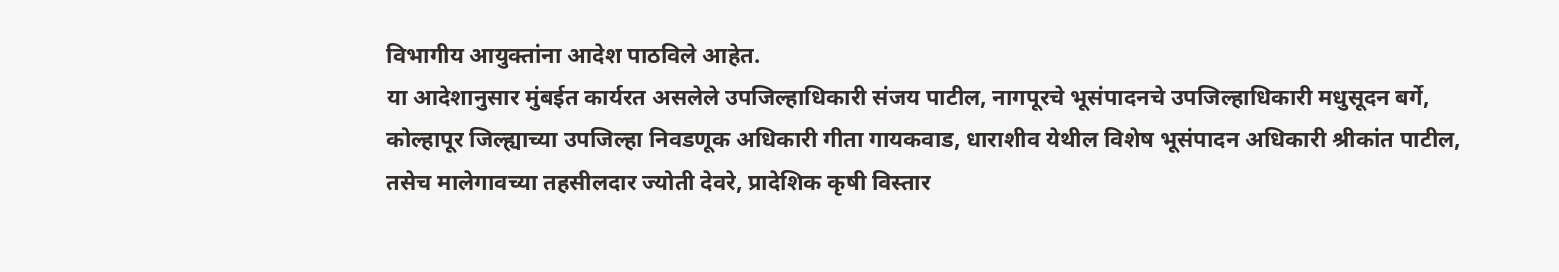विभागीय आयुक्तांना आदेश पाठविले आहेत.
या आदेशानुसार मुंबईत कार्यरत असलेले उपजिल्हाधिकारी संजय पाटील, नागपूरचे भूसंपादनचे उपजिल्हाधिकारी मधुसूदन बर्गे, कोल्हापूर जिल्ह्याच्या उपजिल्हा निवडणूक अधिकारी गीता गायकवाड, धाराशीव येथील विशेष भूसंपादन अधिकारी श्रीकांत पाटील, तसेच मालेगावच्या तहसीलदार ज्योती देवरे, प्रादेशिक कृषी विस्तार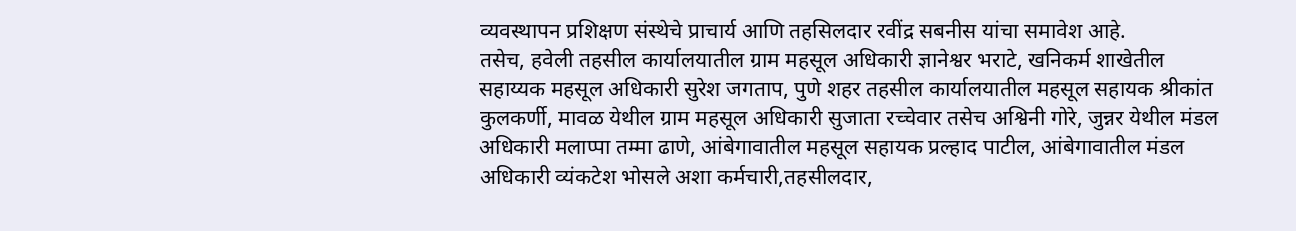व्यवस्थापन प्रशिक्षण संस्थेचे प्राचार्य आणि तहसिलदार रवींद्र सबनीस यांचा समावेश आहे.
तसेच, हवेली तहसील कार्यालयातील ग्राम महसूल अधिकारी ज्ञानेश्वर भराटे, खनिकर्म शाखेतील सहाय्यक महसूल अधिकारी सुरेश जगताप, पुणे शहर तहसील कार्यालयातील महसूल सहायक श्रीकांत कुलकर्णी, मावळ येथील ग्राम महसूल अधिकारी सुजाता रच्चेवार तसेच अश्विनी गोरे, जुन्नर येथील मंडल अधिकारी मलाप्पा तम्मा ढाणे, आंबेगावातील महसूल सहायक प्रल्हाद पाटील, आंबेगावातील मंडल अधिकारी व्यंकटेश भोसले अशा कर्मचारी,तहसीलदार,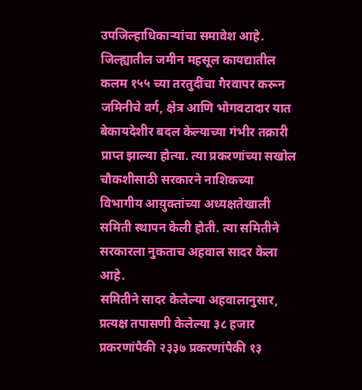उपजिल्हाधिकाऱ्यांचा समावेश आहे.
जिल्ह्यातील जमीन महसूल कायद्यातील कलम १५५ च्या तरतुदींचा गैरवापर करून जमिनीचे वर्ग, क्षेत्र आणि भोगवटादार यात बेकायदेशीर बदल केल्याच्या गंभीर तक्रारी प्राप्त झाल्या होत्या. त्या प्रकरणांच्या सखोल चौकशीसाठी सरकारने नाशिकच्या विभागीय आय़ुक्तांच्या अध्यक्षतेखाली समिती स्थापन केली होती. त्या समितीने सरकारला नुकताच अहवाल सादर केला आहे.
समितीने सादर केलेल्या अहवालानुसार, प्रत्यक्ष तपासणी केलेल्या ३८ हजार प्रकरणांपैकी २३३७ प्रकरणांपैकी १३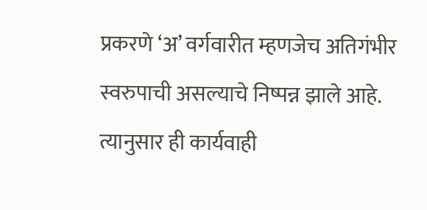प्रकरणे ‘अ’ वर्गवारीत म्हणजेच अतिगंभीर स्वरुपाची असल्याचे निष्पन्न झाले आहे. त्यानुसार ही कार्यवाही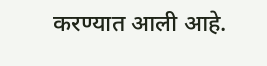करण्यात आली आहे.